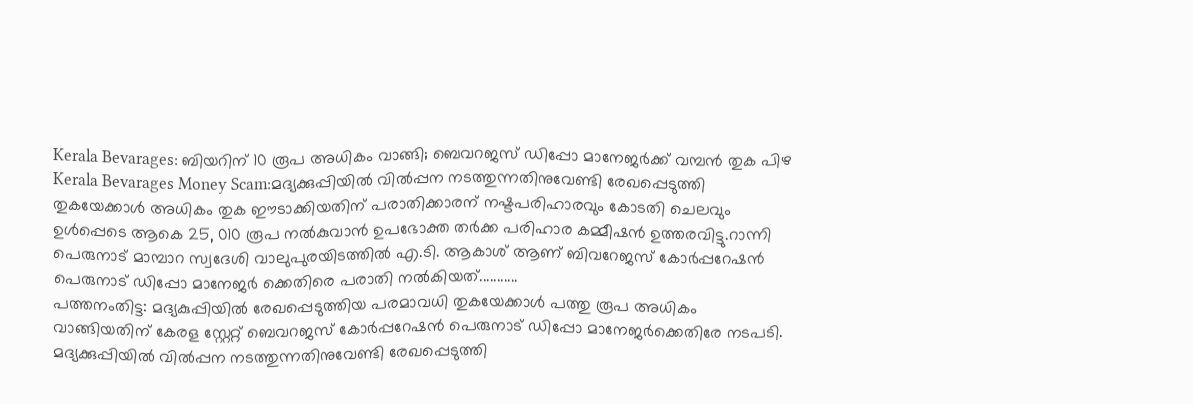Kerala Bevarages: ബിയറിന് 10 രൂപ അധികം വാങ്ങി; ബെവറജസ് ഡിപ്പോ മാനേജർക്ക് വമ്പൻ തുക പിഴ
Kerala Bevarages Money Scam:മദ്യക്കുപ്പിയിൽ വിൽപ്പന നടത്തുന്നതിനുവേണ്ടി രേഖപ്പെടുത്തി തുകയേക്കാൾ അധികം തുക ഈടാക്കിയതിന് പരാതിക്കാരന് നഷ്ടപരിഹാരവും കോടതി ചെലവും ഉൾപ്പെടെ ആകെ 25, 010 രൂപ നൽകുവാൻ ഉപഭോക്ത തർക്ക പരിഹാര കമ്മീഷൻ ഉത്തരവിട്ടു.റാന്നി പെരുനാട് മാമ്പാറ സ്വദേശി വാലുപുരയിടത്തിൽ എ.ടി. ആകാശ് ആണ് ബിവറേജസ് കോർപ്പറേഷൻ പെരുനാട് ഡിപ്പോ മാനേജർ ക്കെതിരെ പരാതി നൽകിയത്...........
പത്തനംതിട്ട: മദ്യകുപ്പിയിൽ രേഖപ്പെടുത്തിയ പരമാവധി തുകയേക്കാൾ പത്തു രൂപ അധികം വാങ്ങിയതിന് കേരള സ്റ്റേറ്റ് ബെവറജസ് കോർപ്പറേഷൻ പെരുനാട് ഡിപ്പോ മാനേജർക്കെതിരേ നടപടി. മദ്യക്കുപ്പിയിൽ വിൽപ്പന നടത്തുന്നതിനുവേണ്ടി രേഖപ്പെടുത്തി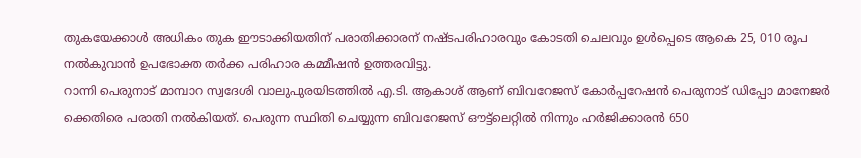തുകയേക്കാൾ അധികം തുക ഈടാക്കിയതിന് പരാതിക്കാരന് നഷ്ടപരിഹാരവും കോടതി ചെലവും ഉൾപ്പെടെ ആകെ 25, 010 രൂപ നൽകുവാൻ ഉപഭോക്ത തർക്ക പരിഹാര കമ്മീഷൻ ഉത്തരവിട്ടു.
റാന്നി പെരുനാട് മാമ്പാറ സ്വദേശി വാലുപുരയിടത്തിൽ എ.ടി. ആകാശ് ആണ് ബിവറേജസ് കോർപ്പറേഷൻ പെരുനാട് ഡിപ്പോ മാനേജർ ക്കെതിരെ പരാതി നൽകിയത്. പെരുന്ന സ്ഥിതി ചെയ്യുന്ന ബിവറേജസ് ഔട്ട്ലെറ്റിൽ നിന്നും ഹർജിക്കാരൻ 650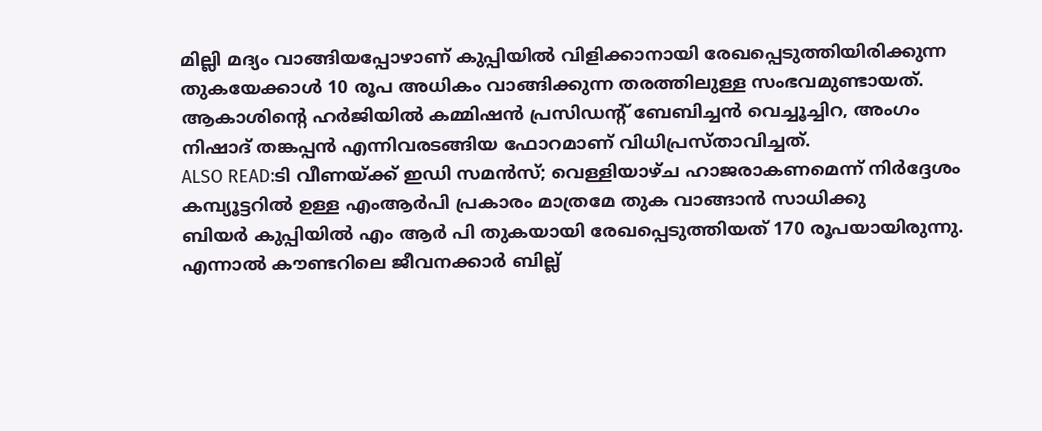മില്ലി മദ്യം വാങ്ങിയപ്പോഴാണ് കുപ്പിയിൽ വിളിക്കാനായി രേഖപ്പെടുത്തിയിരിക്കുന്ന തുകയേക്കാൾ 10 രൂപ അധികം വാങ്ങിക്കുന്ന തരത്തിലുള്ള സംഭവമുണ്ടായത്. ആകാശിന്റെ ഹർജിയിൽ കമ്മിഷൻ പ്രസിഡന്റ് ബേബിച്ചൻ വെച്ചൂച്ചിറ, അംഗം നിഷാദ് തങ്കപ്പൻ എന്നിവരടങ്ങിയ ഫോറമാണ് വിധിപ്രസ്താവിച്ചത്.
ALSO READ:ടി വീണയ്ക്ക് ഇഡി സമൻസ്; വെള്ളിയാഴ്ച ഹാജരാകണമെന്ന് നിർദ്ദേശം
കമ്പ്യൂട്ടറിൽ ഉള്ള എംആർപി പ്രകാരം മാത്രമേ തുക വാങ്ങാൻ സാധിക്കു
ബിയർ കുപ്പിയിൽ എം ആർ പി തുകയായി രേഖപ്പെടുത്തിയത് 170 രൂപയായിരുന്നു. എന്നാൽ കൗണ്ടറിലെ ജീവനക്കാർ ബില്ല്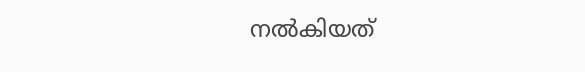നൽകിയത്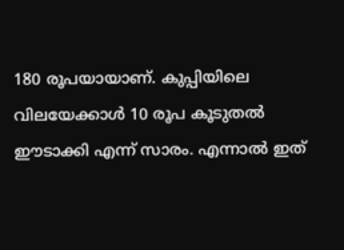180 രൂപയായാണ്. കുപ്പിയിലെ വിലയേക്കാൾ 10 രൂപ കൂടുതൽ ഈടാക്കി എന്ന് സാരം. എന്നാൽ ഇത്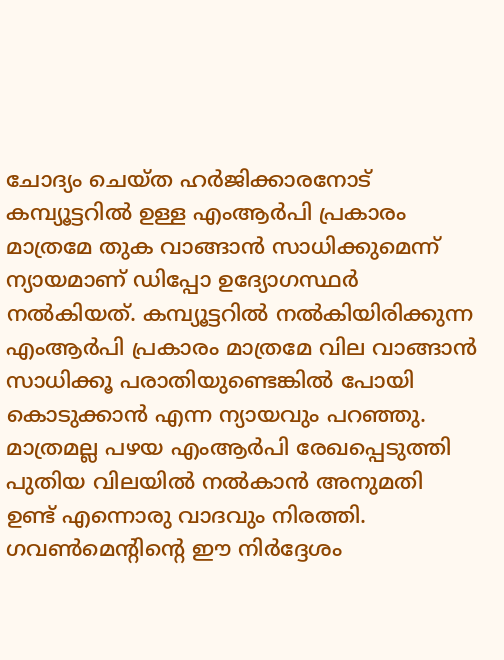ചോദ്യം ചെയ്ത ഹർജിക്കാരനോട് കമ്പ്യൂട്ടറിൽ ഉള്ള എംആർപി പ്രകാരം മാത്രമേ തുക വാങ്ങാൻ സാധിക്കുമെന്ന് ന്യായമാണ് ഡിപ്പോ ഉദ്യോഗസ്ഥർ നൽകിയത്. കമ്പ്യൂട്ടറിൽ നൽകിയിരിക്കുന്ന എംആർപി പ്രകാരം മാത്രമേ വില വാങ്ങാൻ സാധിക്കൂ പരാതിയുണ്ടെങ്കിൽ പോയി കൊടുക്കാൻ എന്ന ന്യായവും പറഞ്ഞു. മാത്രമല്ല പഴയ എംആർപി രേഖപ്പെടുത്തി പുതിയ വിലയിൽ നൽകാൻ അനുമതി ഉണ്ട് എന്നൊരു വാദവും നിരത്തി. ഗവൺമെന്റിന്റെ ഈ നിർദ്ദേശം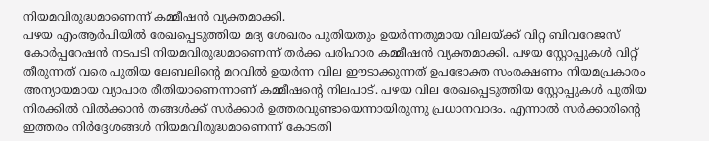നിയമവിരുദ്ധമാണെന്ന് കമ്മീഷൻ വ്യക്തമാക്കി.
പഴയ എംആർപിയിൽ രേഖപ്പെടുത്തിയ മദ്യ ശേഖരം പുതിയതും ഉയർന്നതുമായ വിലയ്ക്ക് വിറ്റ ബിവറേജസ് കോർപ്പറേഷൻ നടപടി നിയമവിരുദ്ധമാണെന്ന് തർക്ക പരിഹാര കമ്മീഷൻ വ്യക്തമാക്കി. പഴയ സ്റ്റോപ്പുകൾ വിറ്റ് തീരുന്നത് വരെ പുതിയ ലേബലിന്റെ മറവിൽ ഉയർന്ന വില ഈടാക്കുന്നത് ഉപഭോക്ത സംരക്ഷണം നിയമപ്രകാരം അന്യായമായ വ്യാപാര രീതിയാണെന്നാണ് കമ്മീഷന്റെ നിലപാട്. പഴയ വില രേഖപ്പെടുത്തിയ സ്റ്റോപ്പുകൾ പുതിയ നിരക്കിൽ വിൽക്കാൻ തങ്ങൾക്ക് സർക്കാർ ഉത്തരവുണ്ടായെന്നായിരുന്നു പ്രധാനവാദം. എന്നാൽ സർക്കാരിന്റെ ഇത്തരം നിർദ്ദേശങ്ങൾ നിയമവിരുദ്ധമാണെന്ന് കോടതി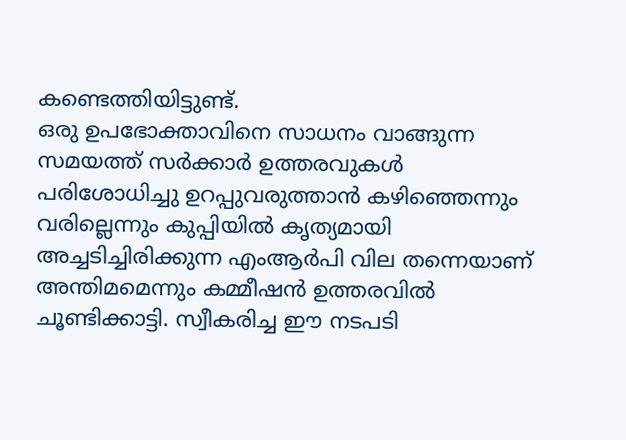കണ്ടെത്തിയിട്ടുണ്ട്.
ഒരു ഉപഭോക്താവിനെ സാധനം വാങ്ങുന്ന സമയത്ത് സർക്കാർ ഉത്തരവുകൾ പരിശോധിച്ചു ഉറപ്പുവരുത്താൻ കഴിഞ്ഞെന്നും വരില്ലെന്നും കുപ്പിയിൽ കൃത്യമായി അച്ചടിച്ചിരിക്കുന്ന എംആർപി വില തന്നെയാണ് അന്തിമമെന്നും കമ്മീഷൻ ഉത്തരവിൽ ചൂണ്ടിക്കാട്ടി. സ്വീകരിച്ച ഈ നടപടി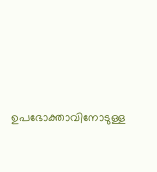ഉപഭോക്താവിനോടുള്ള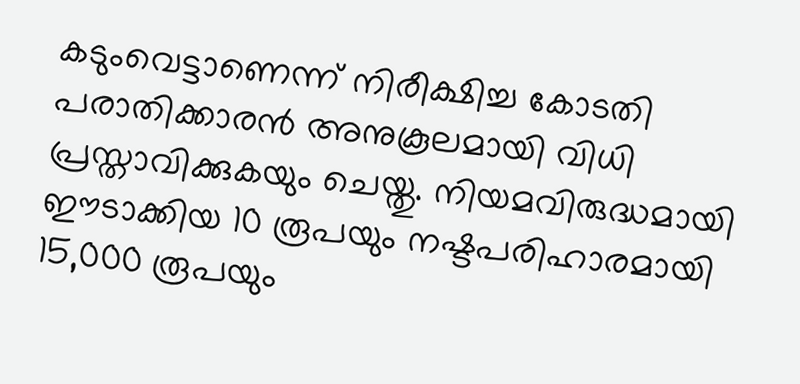കടുംവെട്ടാണെന്ന് നിരീക്ഷിച്ച കോടതി പരാതിക്കാരൻ അനുകൂലമായി വിധി പ്രസ്താവിക്കുകയും ചെയ്തു. നിയമവിരുദ്ധമായി ഈടാക്കിയ 10 രൂപയും നഷ്ടപരിഹാരമായി 15,000 രൂപയും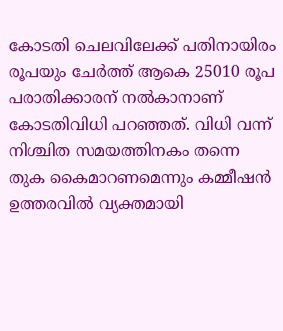കോടതി ചെലവിലേക്ക് പതിനായിരം രൂപയും ചേർത്ത് ആകെ 25010 രൂപ പരാതിക്കാരന് നൽകാനാണ് കോടതിവിധി പറഞ്ഞത്. വിധി വന്ന് നിശ്ചിത സമയത്തിനകം തന്നെ തുക കൈമാറണമെന്നും കമ്മീഷൻ ഉത്തരവിൽ വ്യക്തമായി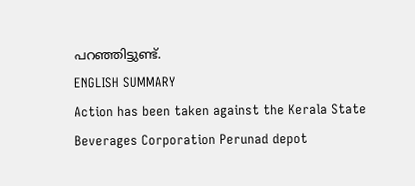പറഞ്ഞിട്ടുണ്ട്.
ENGLISH SUMMARY
Action has been taken against the Kerala State Beverages Corporation Perunad depot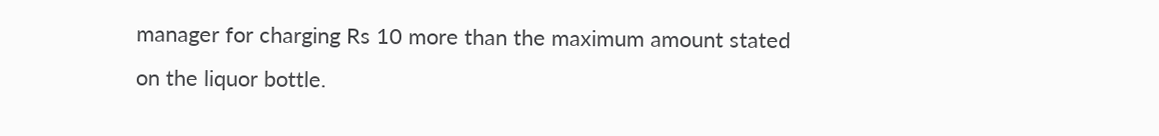manager for charging Rs 10 more than the maximum amount stated on the liquor bottle.